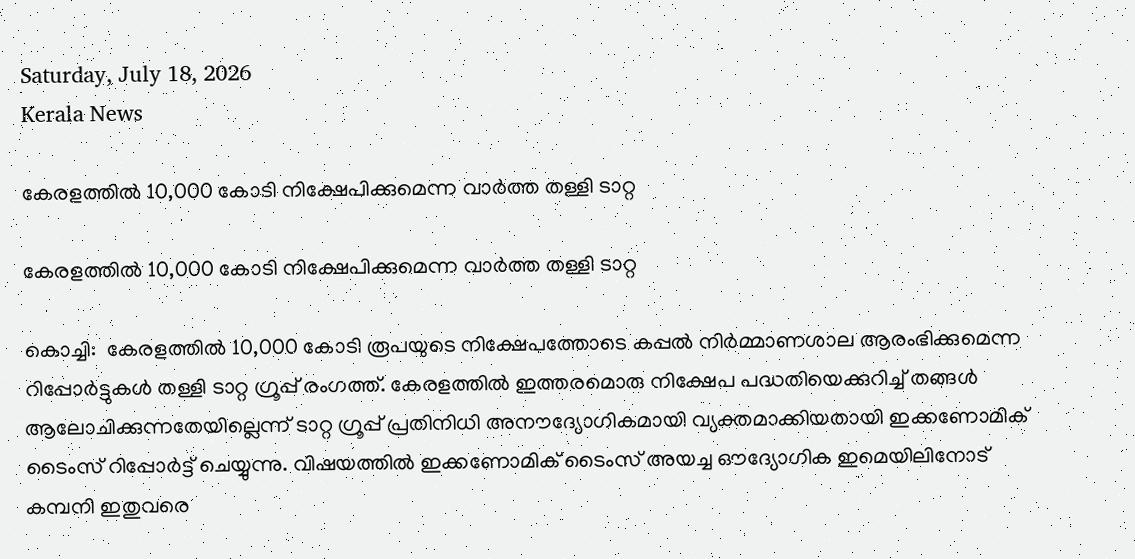Saturday, July 18, 2026
Kerala News

കേരളത്തില്‍ 10,000 കോടി നിക്ഷേപിക്കുമെന്ന വാര്‍ത്ത തള്ളി ടാറ്റ

കേരളത്തില്‍ 10,000 കോടി നിക്ഷേപിക്കുമെന്ന വാര്‍ത്ത തള്ളി ടാറ്റ

കൊച്ചി:  കേരളത്തില്‍ 10,000 കോടി രൂപയുടെ നിക്ഷേപത്തോടെ കപ്പല്‍ നിര്‍മ്മാണശാല ആരംഭിക്കുമെന്ന റിപ്പോര്‍ട്ടുകള്‍ തള്ളി ടാറ്റ ഗ്രൂപ്പ് രംഗത്ത്. കേരളത്തില്‍ ഇത്തരമൊരു നിക്ഷേപ പദ്ധതിയെക്കുറിച്ച് തങ്ങള്‍ ആലോചിക്കുന്നതേയില്ലെന്ന് ടാറ്റ ഗ്രൂപ്പ് പ്രതിനിധി അനൗദ്യോഗികമായി വ്യക്തമാക്കിയതായി ഇക്കണോമിക് ടൈംസ് റിപ്പോര്‍ട്ട് ചെയ്യുന്നു. വിഷയത്തില്‍ ഇക്കണോമിക് ടൈംസ് അയച്ച ഔദ്യോഗിക ഇമെയിലിനോട് കമ്പനി ഇതുവരെ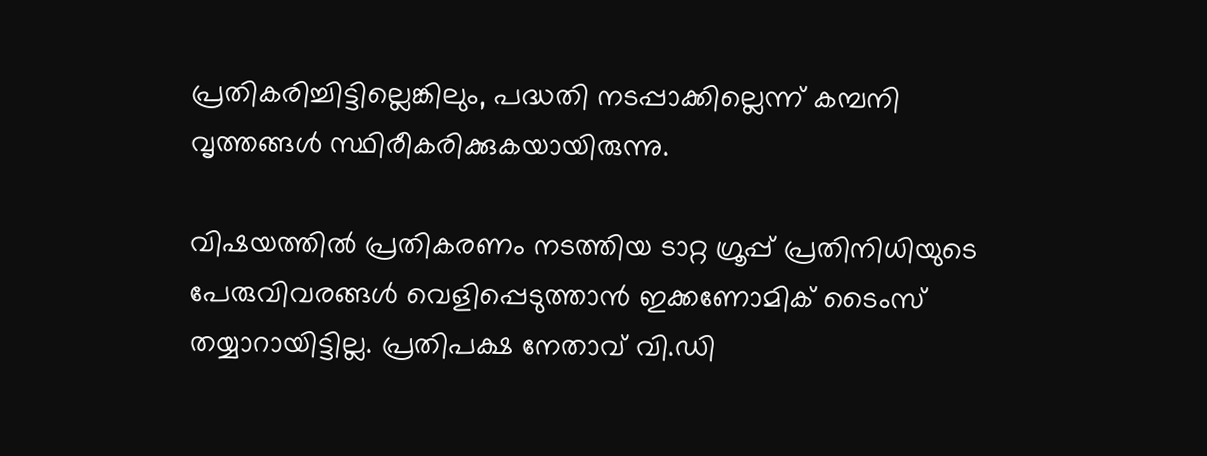പ്രതികരിച്ചിട്ടില്ലെങ്കിലും, പദ്ധതി നടപ്പാക്കില്ലെന്ന് കമ്പനി വൃത്തങ്ങള്‍ സ്ഥിരീകരിക്കുകയായിരുന്നു.

വിഷയത്തില്‍ പ്രതികരണം നടത്തിയ ടാറ്റ ഗ്രൂപ്പ് പ്രതിനിധിയുടെ പേരുവിവരങ്ങള്‍ വെളിപ്പെടുത്താന്‍ ഇക്കണോമിക് ടൈംസ് തയ്യാറായിട്ടില്ല. പ്രതിപക്ഷ നേതാവ് വി.ഡി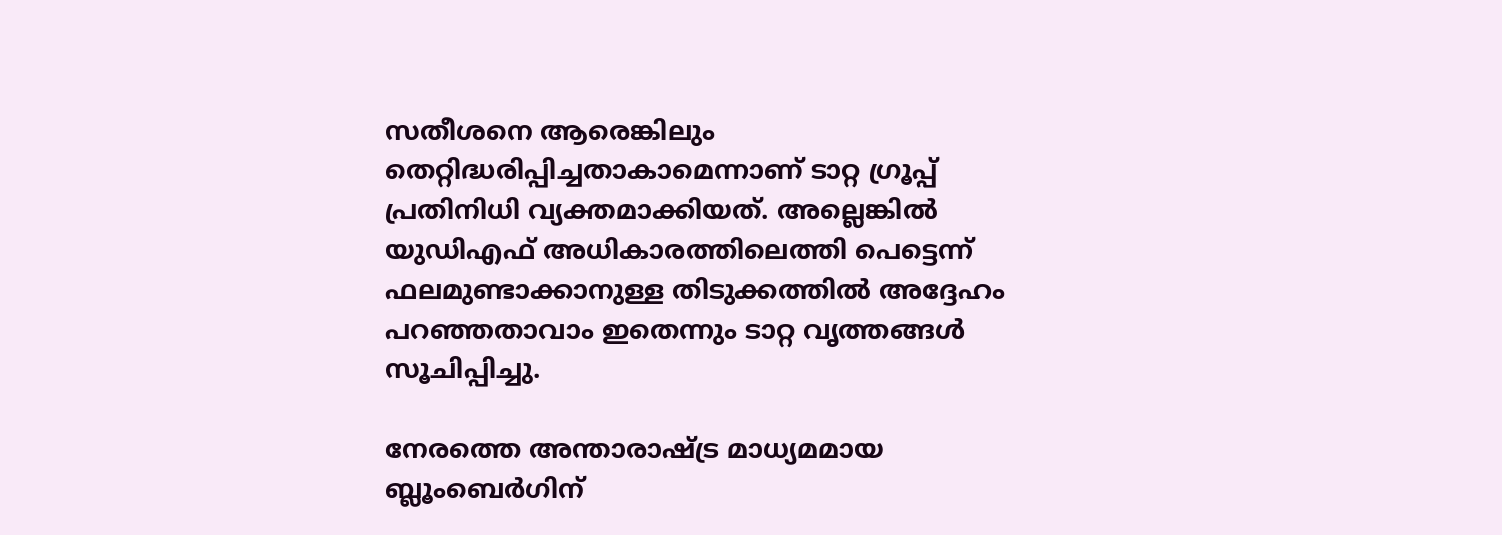സതീശനെ ആരെങ്കിലും തെറ്റിദ്ധരിപ്പിച്ചതാകാമെന്നാണ് ടാറ്റ ഗ്രൂപ്പ് പ്രതിനിധി വ്യക്തമാക്കിയത്. അല്ലെങ്കില്‍ യുഡിഎഫ് അധികാരത്തിലെത്തി പെട്ടെന്ന് ഫലമുണ്ടാക്കാനുള്ള തിടുക്കത്തില്‍ അദ്ദേഹം പറഞ്ഞതാവാം ഇതെന്നും ടാറ്റ വൃത്തങ്ങള്‍ സൂചിപ്പിച്ചു.

നേരത്തെ അന്താരാഷ്ട്ര മാധ്യമമായ ബ്ലൂംബെര്‍ഗിന്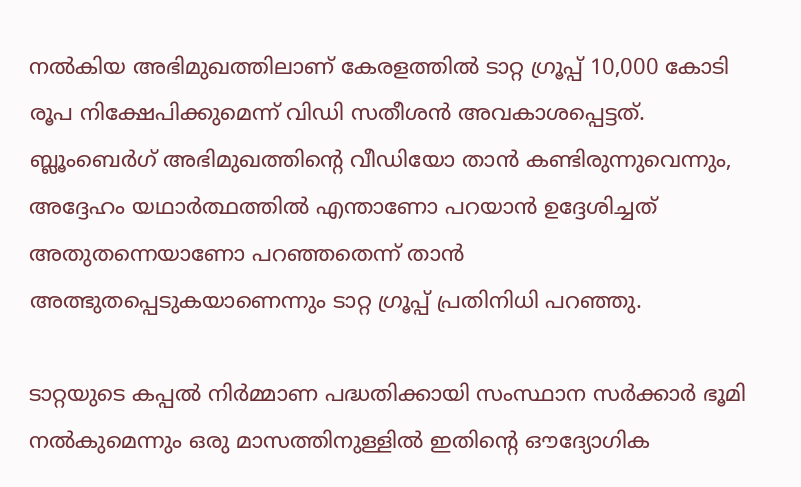നല്‍കിയ അഭിമുഖത്തിലാണ് കേരളത്തില്‍ ടാറ്റ ഗ്രൂപ്പ് 10,000 കോടി രൂപ നിക്ഷേപിക്കുമെന്ന് വിഡി സതീശന്‍ അവകാശപ്പെട്ടത്. ബ്ലൂംബെര്‍ഗ് അഭിമുഖത്തിന്റെ വീഡിയോ താന്‍ കണ്ടിരുന്നുവെന്നും, അദ്ദേഹം യഥാര്‍ത്ഥത്തില്‍ എന്താണോ പറയാന്‍ ഉദ്ദേശിച്ചത് അതുതന്നെയാണോ പറഞ്ഞതെന്ന് താന്‍ അത്ഭുതപ്പെടുകയാണെന്നും ടാറ്റ ഗ്രൂപ്പ് പ്രതിനിധി പറഞ്ഞു.

ടാറ്റയുടെ കപ്പല്‍ നിര്‍മ്മാണ പദ്ധതിക്കായി സംസ്ഥാന സര്‍ക്കാര്‍ ഭൂമി നല്‍കുമെന്നും ഒരു മാസത്തിനുള്ളില്‍ ഇതിന്റെ ഔദ്യോഗിക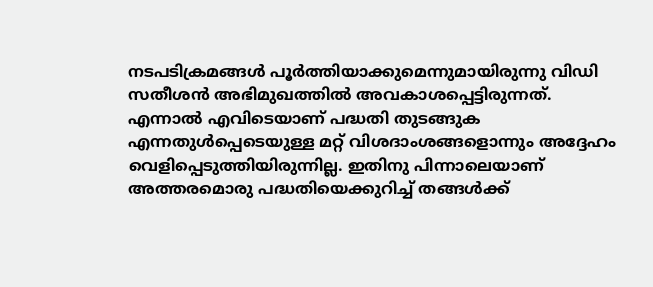നടപടിക്രമങ്ങള്‍ പൂര്‍ത്തിയാക്കുമെന്നുമായിരുന്നു വിഡി സതീശന്‍ അഭിമുഖത്തില്‍ അവകാശപ്പെട്ടിരുന്നത്. എന്നാല്‍ എവിടെയാണ് പദ്ധതി തുടങ്ങുക എന്നതുള്‍പ്പെടെയുള്ള മറ്റ് വിശദാംശങ്ങളൊന്നും അദ്ദേഹം വെളിപ്പെടുത്തിയിരുന്നില്ല. ഇതിനു പിന്നാലെയാണ് അത്തരമൊരു പദ്ധതിയെക്കുറിച്ച് തങ്ങള്‍ക്ക്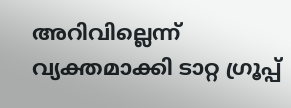അറിവില്ലെന്ന് വ്യക്തമാക്കി ടാറ്റ ഗ്രൂപ്പ്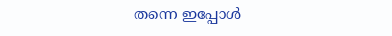തന്നെ ഇപ്പോള്‍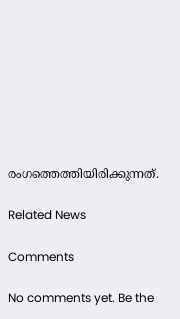രംഗത്തെത്തിയിരിക്കുന്നത്.

Related News

Comments

No comments yet. Be the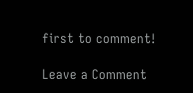first to comment!

Leave a Comment